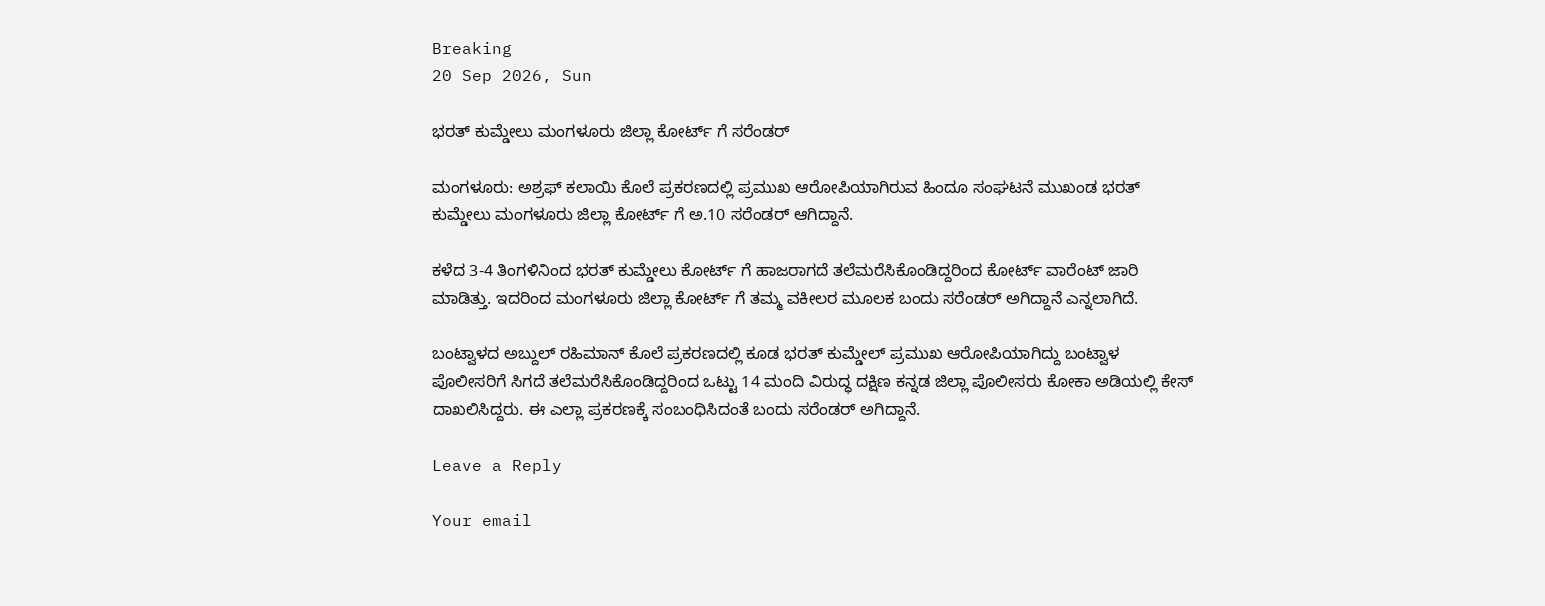Breaking
20 Sep 2026, Sun

ಭರತ್ ಕುಮ್ಡೇಲು ಮಂಗಳೂರು ಜಿಲ್ಲಾ ಕೋರ್ಟ್ ಗೆ ಸರೆಂಡರ್

ಮಂಗಳೂರು: ಅಶ್ರಫ್ ಕಲಾಯಿ ಕೊಲೆ ಪ್ರಕರಣದಲ್ಲಿ ಪ್ರಮುಖ ಆರೋಪಿಯಾಗಿರುವ ಹಿಂದೂ ಸಂಘಟನೆ ಮುಖಂಡ ಭರತ್ ಕುಮ್ಡೇಲು ಮಂಗಳೂರು ಜಿಲ್ಲಾ ಕೋರ್ಟ್ ಗೆ ಅ.10 ಸರೆಂಡರ್ ಆಗಿದ್ದಾನೆ.

ಕಳೆದ 3-4 ತಿಂಗಳಿನಿಂದ ಭರತ್ ಕುಮ್ಡೇಲು ಕೋರ್ಟ್ ಗೆ ಹಾಜರಾಗದೆ ತಲೆಮರೆಸಿಕೊಂಡಿದ್ದರಿಂದ ಕೋರ್ಟ್ ವಾರೆಂಟ್ ಜಾರಿ ಮಾಡಿತ್ತು. ಇದರಿಂದ ಮಂಗಳೂರು ಜಿಲ್ಲಾ ಕೋರ್ಟ್ ಗೆ ತಮ್ಮ ವಕೀಲರ ಮೂಲಕ ಬಂದು ಸರೆಂಡರ್ ಅಗಿದ್ದಾನೆ ಎನ್ನಲಾಗಿದೆ.

ಬಂಟ್ವಾಳದ ಅಬ್ದುಲ್ ರಹಿಮಾನ್ ಕೊಲೆ ಪ್ರಕರಣದಲ್ಲಿ ಕೂಡ ಭರತ್ ಕುಮ್ಡೇಲ್ ಪ್ರಮುಖ ಆರೋಪಿಯಾಗಿದ್ದು ಬಂಟ್ವಾಳ ಪೊಲೀಸರಿಗೆ ಸಿಗದೆ ತಲೆಮರೆಸಿಕೊಂಡಿದ್ದರಿಂದ ಒಟ್ಟು 14 ಮಂದಿ ವಿರುದ್ಧ ದಕ್ಷಿಣ ಕನ್ನಡ ಜಿಲ್ಲಾ ಪೊಲೀಸರು ಕೋಕಾ ಅಡಿಯಲ್ಲಿ ಕೇಸ್ ದಾಖಲಿಸಿದ್ದರು. ಈ ಎಲ್ಲಾ ಪ್ರಕರಣಕ್ಕೆ ಸಂಬಂಧಿಸಿದಂತೆ ಬಂದು ಸರೆಂಡರ್ ಅಗಿದ್ದಾನೆ.

Leave a Reply

Your email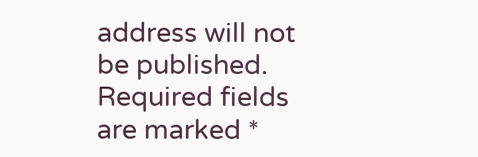address will not be published. Required fields are marked *